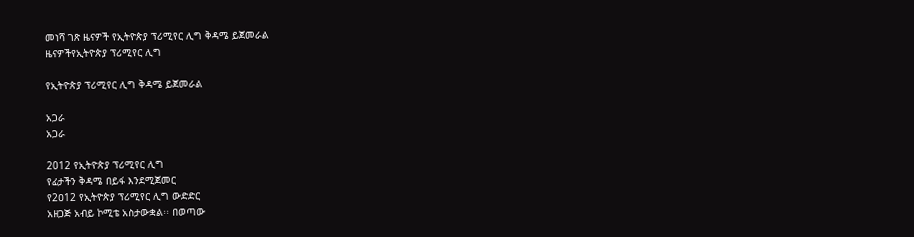መነሻ ገጽ ዜናዎች የኢትዮጵያ ፕሪሚየር ሊግ ቅዳሜ ይጀመራል
ዜናዎችየኢትዮጵያ ፕሪሚየር ሊግ

የኢትዮጵያ ፕሪሚየር ሊግ ቅዳሜ ይጀመራል

አጋራ
አጋራ

2012 የኢትዮጵያ ፕሪሚየር ሊግ
የፊታችን ቅዳሜ በይፋ እንደሚጀመር
የ2ዐ12 የኢትዮጵያ ፕሪሚየር ሊግ ውድድር
አዘጋጅ አብይ ኮሚቴ አስታውቋል፡፡ በወጣው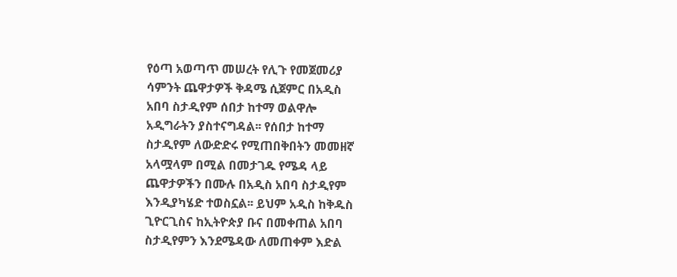የዕጣ አወጣጥ መሠረት የሊጉ የመጀመሪያ
ሳምንት ጨዋታዎች ቅዳሜ ሲጀምር በአዲስ
አበባ ስታዲየም ሰበታ ከተማ ወልዋሎ
አዲግራትን ያስተናግዳል፡፡ የሰበታ ከተማ
ስታዲየም ለውድድሩ የሚጠበቅበትን መመዘኛ
አላሟላም በሚል በመታገዱ የሜዳ ላይ
ጨዋታዎችን በሙሉ በአዲስ አበባ ስታዲየም
እንዲያካሄድ ተወስኗል፡፡ ይህም አዲስ ከቅዱስ
ጊዮርጊስና ከኢትዮጵያ ቡና በመቀጠል አበባ
ስታዲየምን እንደሜዳው ለመጠቀም እድል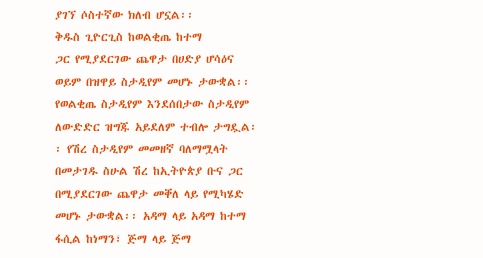ያገኘ ሶስተኛው ክለብ ሆኗል፡፡
ቅዱስ ጊዮርጊስ ከወልቂጤ ከተማ
ጋር የሚያደርገው ጨዋታ በሀድያ ሆሳዕና
ወይም በዝዋይ ስታዲየም መሆኑ ታውቋል፡፡
የወልቂጤ ስታዲየም እንደሰበታው ስታዲየም
ለውድድር ዝግጁ አይደለም ተብሎ ታግዷል፡
፡ የሽረ ስታዲየም መመዘኛ ባለማሟላት
በመታገዱ ስሁል ሽረ ከኢትዮጵያ ቡና ጋር
በሚያደርገው ጨዋታ መቐለ ላይ የሚካሄድ
መሆኑ ታውቋል፡፡ አዳማ ላይ አዳማ ከተማ
ፋሲል ከነማን፣ ጅማ ላይ ጅማ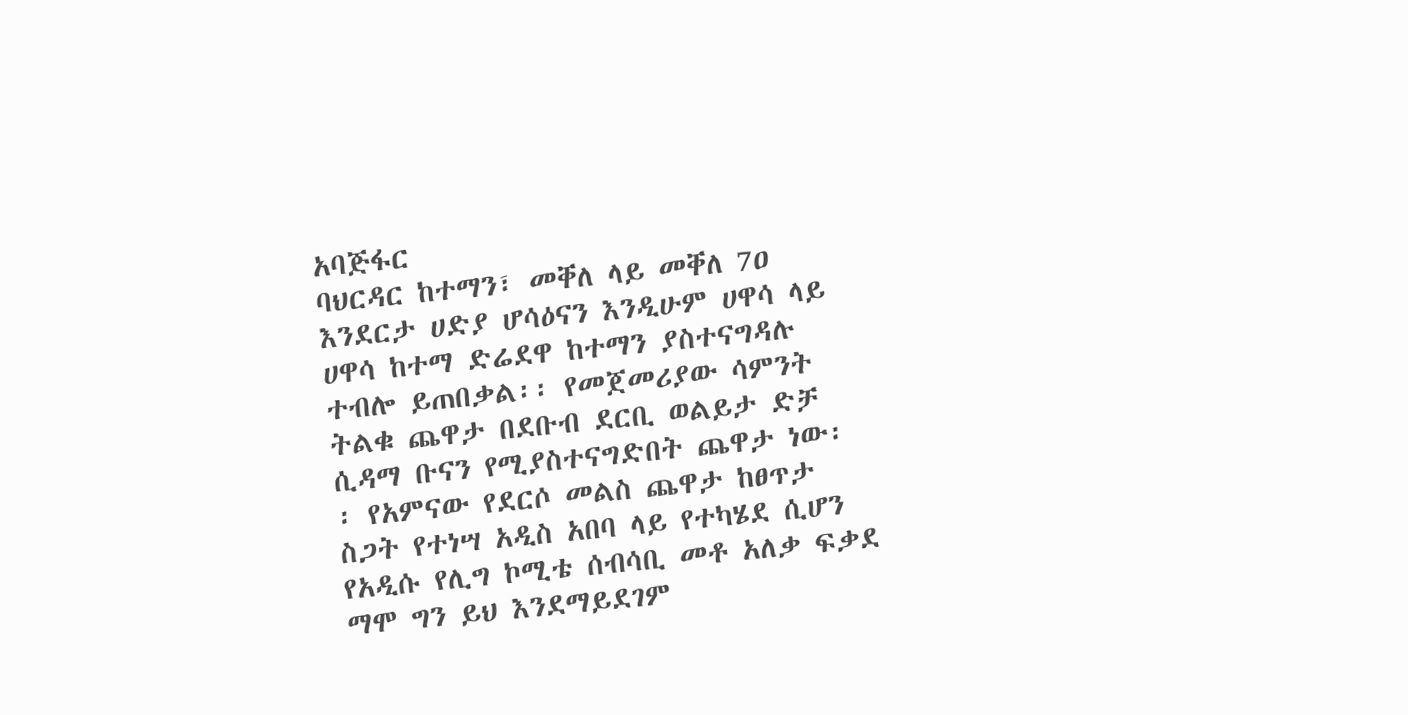አባጅፋር
ባህርዳር ከተማን፣ መቐለ ላይ መቐለ 7ዐ
እንደርታ ሀድያ ሆሳዕናን እንዲሁም ሀዋሳ ላይ
ሀዋሳ ከተማ ድሬደዋ ከተማን ያስተናግዳሉ
ተብሎ ይጠበቃል፡፡ የመጀመሪያው ሳምንት
ትልቁ ጨዋታ በደቡብ ደርቢ ወልይታ ድቻ
ሲዳማ ቡናን የሚያስተናግድበት ጨዋታ ነው፡
፡ የአምናው የደርሶ መልስ ጨዋታ ከፀጥታ
ስጋት የተነሣ አዲስ አበባ ላይ የተካሄደ ሲሆን
የአዲሱ የሊግ ኮሚቴ ሰብሳቢ መቶ አለቃ ፍቃደ
ማሞ ግን ይህ እንደማይደገም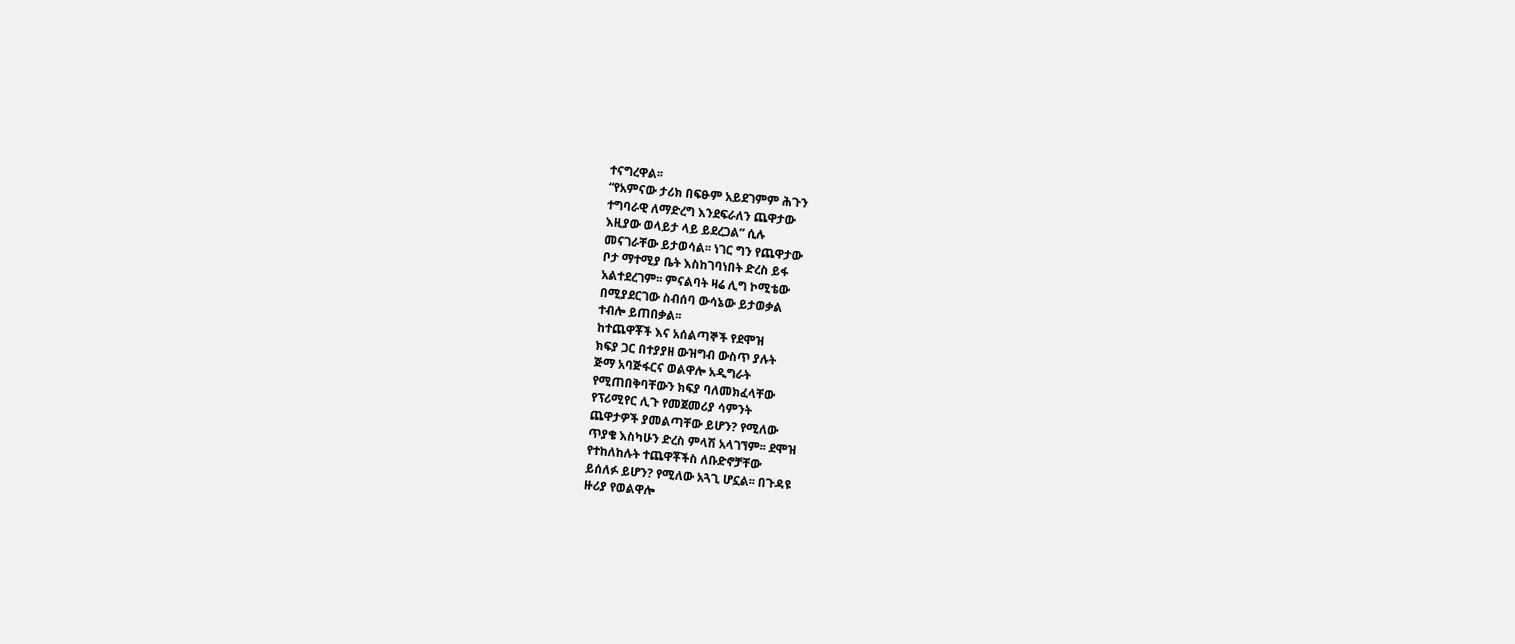ተናግረዋል፡፡
“የአምናው ታሪክ በፍፁም አይደገምም ሕጉን
ተግባራዊ ለማድረግ እንደፍራለን ጨዋታው
እዚያው ወላይታ ላይ ይደረጋል” ሲሉ
መናገራቸው ይታወሳል፡፡ ነገር ግን የጨዋታው
ቦታ ማተሚያ ቤት እስከገባነበት ድረስ ይፋ
አልተደረገም፡፡ ምናልባት ዛሬ ሊግ ኮሚቴው
በሚያደርገው ስብሰባ ውሳኔው ይታወቃል
ተብሎ ይጠበቃል፡፡
ከተጨዋቾች እና አሰልጣኞች የደሞዝ
ክፍያ ጋር በተያያዘ ውዝግብ ውስጥ ያሉት
ጅማ አባጅፋርና ወልዋሎ አዲግራት
የሚጠበቅባቸውን ክፍያ ባለመክፈላቸው
የፕሪሚየር ሊጉ የመጀመሪያ ሳምንት
ጨዋታዎች ያመልጣቸው ይሆን? የሚለው
ጥያቄ እስካሁን ድረስ ምላሽ አላገኘም፡፡ ደሞዝ
የተከለከሉት ተጨዋቾችስ ለቡድኖቻቸው
ይሰለፉ ይሆን? የሚለው አጓጊ ሆኗል፡፡ በጉዳዩ
ዙሪያ የወልዋሎ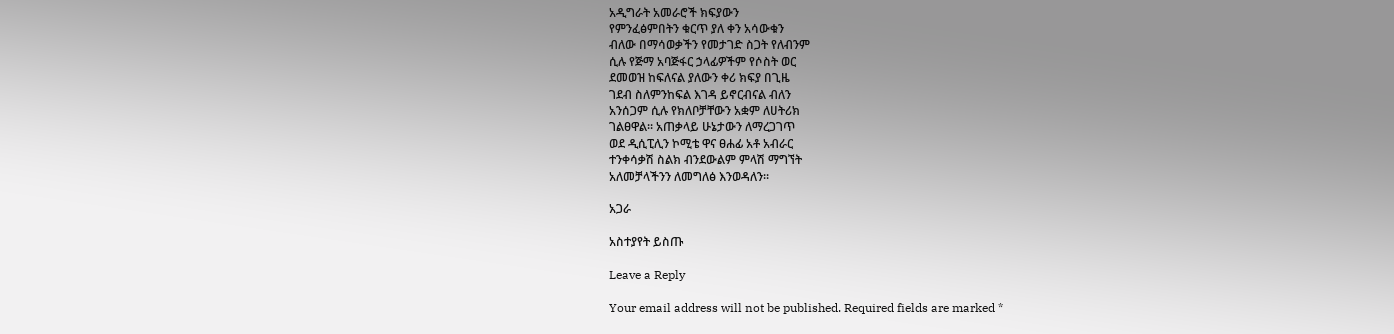አዲግራት አመራሮች ክፍያውን
የምንፈፅምበትን ቁርጥ ያለ ቀን አሳውቁን
ብለው በማሳወቃችን የመታገድ ስጋት የለብንም
ሲሉ የጅማ አባጅፋር ኃላፊዎችም የሶስት ወር
ደመወዝ ከፍለናል ያለውን ቀሪ ክፍያ በጊዜ
ገደብ ስለምንከፍል እገዳ ይኖርብናል ብለን
አንሰጋም ሲሉ የክለቦቻቸውን አቋም ለሀትሪክ
ገልፀዋል፡፡ አጠቃላይ ሁኔታውን ለማረጋገጥ
ወደ ዲሲፒሊን ኮሚቴ ዋና ፀሐፊ አቶ አብራር
ተንቀሳቃሽ ስልክ ብንደውልም ምላሽ ማግኘት
አለመቻላችንን ለመግለፅ እንወዳለን፡፡

አጋራ

አስተያየት ይስጡ

Leave a Reply

Your email address will not be published. Required fields are marked *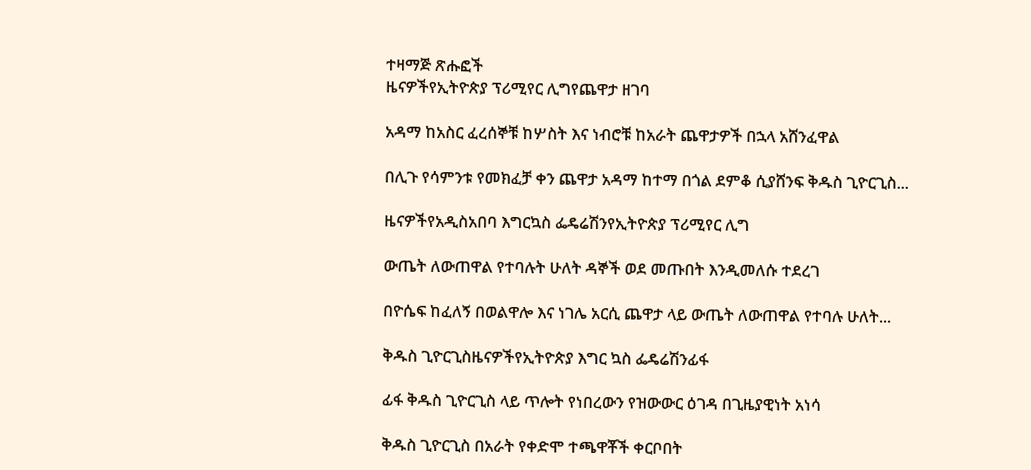ተዛማጅ ጽሑፎች
ዜናዎችየኢትዮጵያ ፕሪሚየር ሊግየጨዋታ ዘገባ

አዳማ ከአስር ፈረሰኞቹ ከሦስት እና ነብሮቹ ከአራት ጨዋታዎች በኋላ አሸንፈዋል

በሊጉ የሳምንቱ የመክፈቻ ቀን ጨዋታ አዳማ ከተማ በጎል ደምቆ ሲያሸንፍ ቅዱስ ጊዮርጊስ...

ዜናዎችየአዲስአበባ እግርኳስ ፌዴሬሽንየኢትዮጵያ ፕሪሚየር ሊግ

ውጤት ለውጠዋል የተባሉት ሁለት ዳኞች ወደ መጡበት እንዲመለሱ ተደረገ

በዮሴፍ ከፈለኝ በወልዋሎ እና ነገሌ አርሲ ጨዋታ ላይ ውጤት ለውጠዋል የተባሉ ሁለት...

ቅዱስ ጊዮርጊስዜናዎችየኢትዮጵያ እግር ኳስ ፌዴሬሽንፊፋ

ፊፋ ቅዱስ ጊዮርጊስ ላይ ጥሎት የነበረውን የዝውውር ዕገዳ በጊዜያዊነት አነሳ

ቅዱስ ጊዮርጊስ በአራት የቀድሞ ተጫዋቾች ቀርቦበት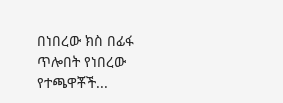በነበረው ክስ በፊፋ ጥሎበት የነበረው የተጫዋቾች...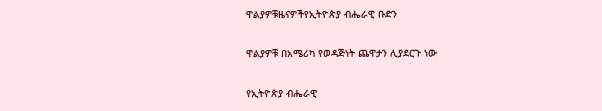ዋልያዎቹዜናዎችየኢትዮጵያ ብሔራዊ ቡድን

ዋልያዎቹ በአሜሪካ የወዳጅነት ጨዋታን ሊያደርጉ ነው

የኢትዮጵያ ብሔራዊ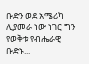ቡድን ወደ አሜሪካ ሊያመራ ነው ነገር ግን የወቅቱ የብሔራዊ ቡድኑ...